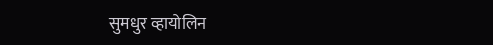सुमधुर व्हायोलिन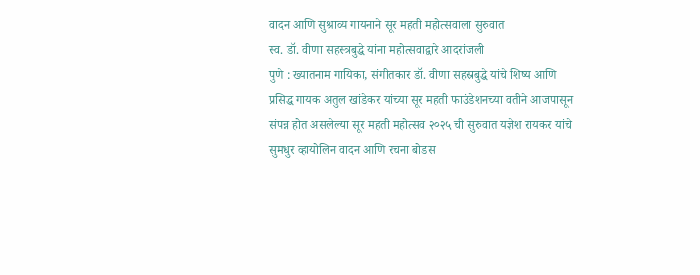वादन आणि सुश्राव्य गायनाने सूर महती महोत्सवाला सुरुवात
स्व. डॉ. वीणा सहस्त्रबुद्धे यांना महोत्सवाद्वारे आदरांजली
पुणे : ख्यातनाम गायिका, संगीतकार डॉ. वीणा सहस्रबुद्धे यांचे शिष्य आणि प्रसिद्ध गायक अतुल खांडेकर यांच्या सूर महती फाउंडेशनच्या वतीने आजपासून संपन्न होत असलेल्या सूर महती महोत्सव २०२५ ची सुरुवात यज्ञेश रायकर यांचे सुमधुर व्हायोलिन वादन आणि रचना बोडस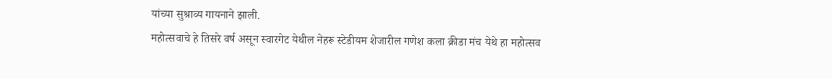यांच्या सुश्राव्य गायनाने झाली.
महोत्सवाचे हे तिसरे वर्ष असून स्वारगेट येथील नेहरू स्टेडीयम शेजारील गणेश कला क्रीडा मंच येथे हा महोत्सव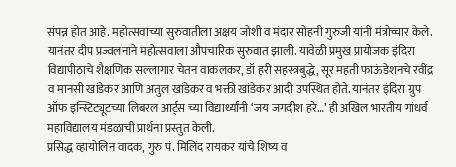संपन्न होत आहे. महोत्सवाच्या सुरुवातीला अक्षय जोशी व मंदार सोहनी गुरुजी यांनी मंत्रोच्चार केले. यानंतर दीप प्रज्वलनाने महोत्सवाला औपचारिक सुरुवात झाली. यावेळी प्रमुख प्रायोजक इंदिरा विद्यापीठाचे शैक्षणिक सल्लागार चेतन वाकलकर, डॉ हरी सहस्त्रबुद्धे, सूर महती फाऊंडेशनचे रवींद्र व मानसी खांडेकर आणि अतुल खांडेकर व भक्ती खांडेकर आदी उपस्थित होते. यानंतर इंदिरा ग्रुप ऑफ इन्स्टिट्यूटच्या लिबरल आर्ट्स च्या विद्यार्थ्यांनी ‘जय जगदीश हरे…’ ही अखिल भारतीय गांधर्व महाविद्यालय मंडळाची प्रार्थना प्रस्तुत केली.
प्रसिद्ध व्हायोलिन वादक, गुरु पं. मिलिंद रायकर यांचे शिष्य व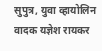सुपुत्र, युवा व्हायोलिन वादक यज्ञेश रायकर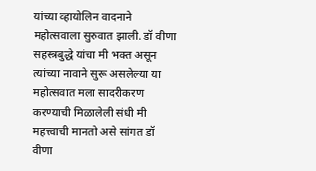यांच्या व्हायोलिन वादनाने महोत्सवाला सुरुवात झाली. डॉ वीणा सहस्त्रबुद्धे यांचा मी भक्त असून त्यांच्या नावाने सुरू असलेल्या या महोत्सवात मला सादरीकरण करण्याची मिळालेली संधी मी महत्त्वाची मानतो असे सांगत डॉ वीणा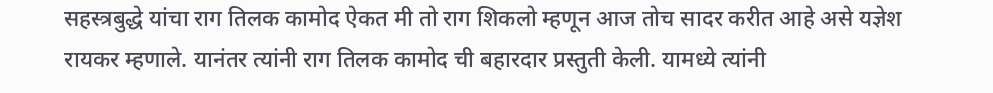सहस्त्रबुद्धे यांचा राग तिलक कामोद ऐकत मी तो राग शिकलो म्हणून आज तोच सादर करीत आहे असे यज्ञेश रायकर म्हणाले. यानंतर त्यांनी राग तिलक कामोद ची बहारदार प्रस्तुती केली. यामध्ये त्यांनी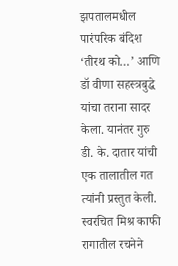झपतालमधील पारंपरिक बंदिश ‘तीरथ को…’ आणि डॉ वीणा सहस्त्रबुद्धे यांचा तराना सादर केला. यानंतर गुरु डी. के. दातार यांची एक तालातील गत त्यांनी प्रस्तुत केली. स्वरचित मिश्र काफी रागातील रचनेने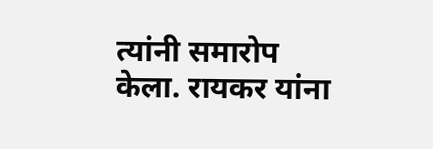त्यांनी समारोप केला. रायकर यांना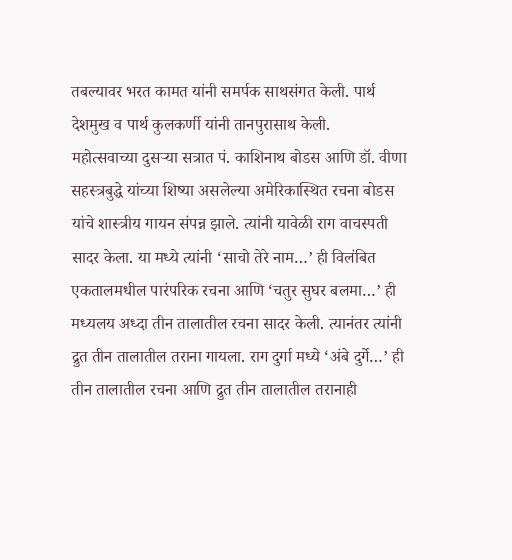तबल्यावर भरत कामत यांनी समर्पक साथसंगत केली. पार्थ देशमुख व पार्थ कुलकर्णी यांनी तानपुरासाथ केली.
महोत्सवाच्या दुसऱ्या सत्रात पं. काशिनाथ बोडस आणि डॉ. वीणा सहस्त्रबुद्धे यांच्या शिष्या असलेल्या अमेरिकास्थित रचना बोडस यांचे शास्त्रीय गायन संपन्न झाले. त्यांनी यावेळी राग वाचस्पती सादर केला. या मध्ये त्यांनी ‘साचो तेरे नाम…’ ही विलंबित एकतालमधील पारंपरिक रचना आणि ‘चतुर सुघर बलमा…’ ही मध्यलय अध्दा तीन तालातील रचना सादर केली. त्यानंतर त्यांनी द्रुत तीन तालातील तराना गायला. राग दुर्गा मध्ये ‘अंबे दुर्गे…’ ही तीन तालातील रचना आणि द्रुत तीन तालातील तरानाही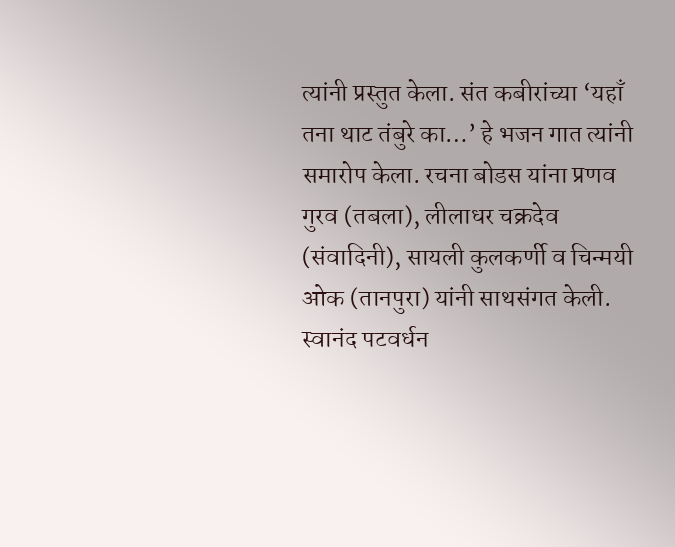त्यांनी प्रस्तुत केला. संत कबीरांच्या ‘यहाँ तना थाट तंबुरे का…’ हे भजन गात त्यांनी समारोप केला. रचना बोडस यांना प्रणव गुरव (तबला), लीलाधर चक्रदेव (संवादिनी), सायली कुलकर्णी व चिन्मयी ओक (तानपुरा) यांनी साथसंगत केली. स्वानंद पटवर्धन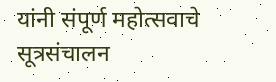यांनी संपूर्ण महोत्सवाचे सूत्रसंचालन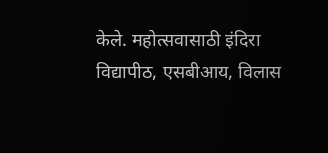केले. महोत्सवासाठी इंदिरा विद्यापीठ, एसबीआय, विलास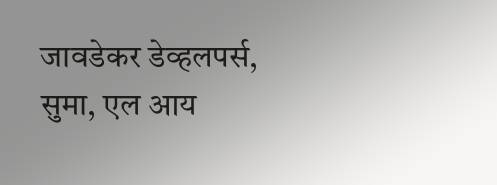जावडेकर डेव्हलपर्स, सुमा, एल आय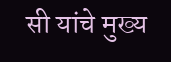सी यांचे मुख्य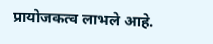प्रायोजकत्व लाभले आहे.